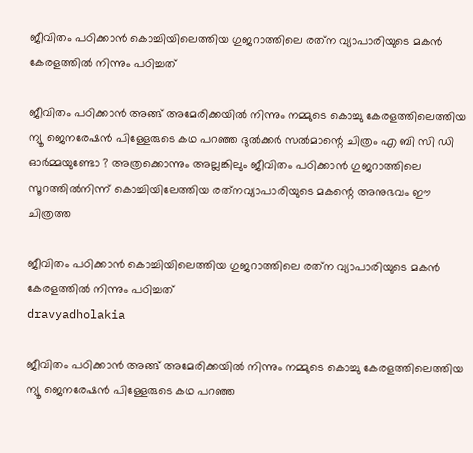ജീവിതം പഠിക്കാന്‍ കൊച്ചിയിലെത്തിയ ഗുജറാത്തിലെ രത്‌ന വ്യാപാരിയുടെ മകന്‍ കേരളത്തില്‍ നിന്നും പഠിച്ചത്

ജീവിതം പഠിക്കാന്‍ അങ്ങ് അമേരിക്കയില്‍ നിന്നും നമ്മുടെ കൊച്ചു കേരളത്തിലെത്തിയ ന്യൂ ജെനരേഷന്‍ പിള്ളേരുടെ കഥ പറഞ്ഞ ദുല്‍ക്കര്‍ സല്‍മാന്റെ ചിത്രം എ ബി സി ഡി ഓര്‍മ്മയുണ്ടോ ? അത്രക്കൊന്നും അല്ലങ്കിലും ജീവിതം പഠിക്കാന്‍ ഗുജറാത്തിലെ സൂറത്തില്‍നിന്ന് കൊച്ചിയിലേത്തിയ രത്‌നവ്യാപാരിയുടെ മകന്റെ അനുഭവം ഈ ചിത്രത്ത

ജീവിതം പഠിക്കാന്‍ കൊച്ചിയിലെത്തിയ ഗുജറാത്തിലെ രത്‌ന വ്യാപാരിയുടെ മകന്‍ കേരളത്തില്‍ നിന്നും പഠിച്ചത്
dravyadholakia

ജീവിതം പഠിക്കാന്‍ അങ്ങ് അമേരിക്കയില്‍ നിന്നും നമ്മുടെ കൊച്ചു കേരളത്തിലെത്തിയ ന്യൂ ജെനരേഷന്‍ പിള്ളേരുടെ കഥ പറഞ്ഞ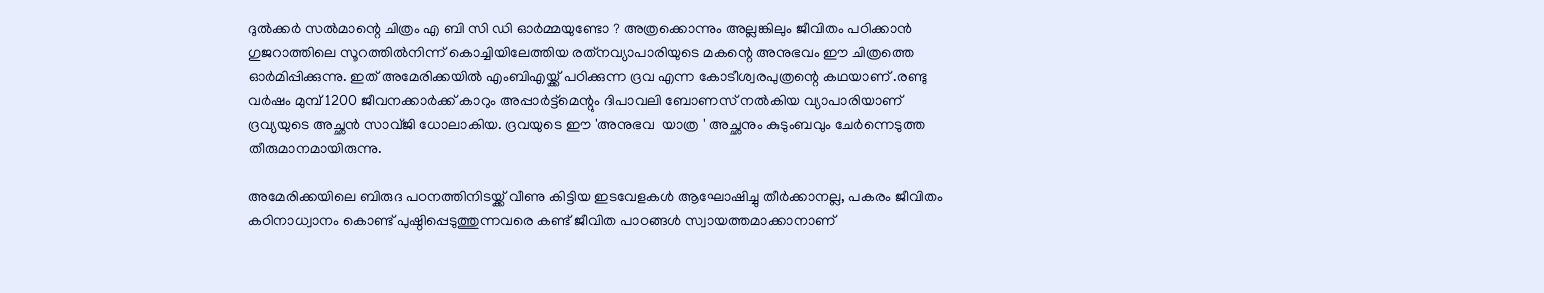ദുല്‍ക്കര്‍ സല്‍മാന്റെ ചിത്രം എ ബി സി ഡി ഓര്‍മ്മയുണ്ടോ ? അത്രക്കൊന്നും അല്ലങ്കിലും ജീവിതം പഠിക്കാന്‍ ഗുജറാത്തിലെ സൂറത്തില്‍നിന്ന് കൊച്ചിയിലേത്തിയ രത്‌നവ്യാപാരിയുടെ മകന്റെ അനുഭവം ഈ ചിത്രത്തെ ഓര്‍മിപ്പിക്കുന്നു. ഇത് അമേരിക്കയില്‍ എംബിഎയ്ക്ക് പഠിക്കുന്ന ദ്രവ എന്ന കോടീശ്വരപുത്രന്റെ കഥയാണ്‌ .രണ്ടു വര്‍ഷം മുമ്പ് 1200 ജീവനക്കാര്‍ക്ക് കാറും അപ്പാര്‍ട്ട്‌മെന്റും ദിപാവലി ബോണസ് നല്‍കിയ വ്യാപാരിയാണ് ദ്രവ്യയുടെ അച്ഛന്‍ സാവ്ജി ധോലാകിയ. ദ്രവയുടെ ഈ 'അനുഭവ  യാത്ര ' അച്ഛനും കുടുംബവും ചേര്‍ന്നെടുത്ത  തീരുമാനമായിരുന്നു.

അമേരിക്കയിലെ ബിരുദ പഠനത്തിനിടയ്ക്ക് വീണു കിട്ടിയ ഇടവേളകള്‍ ആഘോഷിച്ചു തീര്‍ക്കാനല്ല, പകരം ജീവിതം കഠിനാധ്വാനം കൊണ്ട് പുഷ്ഠിപ്പെടുത്തുന്നവരെ കണ്ട് ജീവിത പാഠങ്ങള്‍ സ്വായത്തമാക്കാനാണ്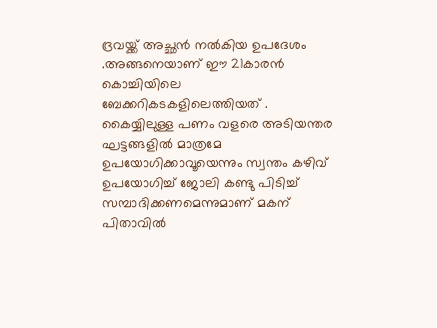ദ്രവയ്ക്ക് അച്ഛന്‍ നല്‍കിയ ഉപദേശം .അങ്ങനെയാണ് ഈ 21കാരന്‍ കൊച്ചിയിലെ ബേക്കറികടകളിലെത്തിയത് . കൈയ്യിലുള്ള പണം വളരെ അടിയന്തര ഘട്ടങ്ങളില്‍ മാത്രമേ ഉപയോഗിക്കാവൂയെന്നും സ്വന്തം കഴിവ് ഉപയോഗിച്ച് ജോലി കണ്ടു പിടിച്ച് സമ്പാദിക്കണമെന്നുമാണ് മകന് പിതാവില്‍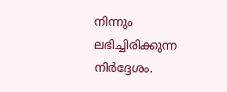നിന്നും ലഭിച്ചിരിക്കുന്ന നിര്‍ദ്ദേശം.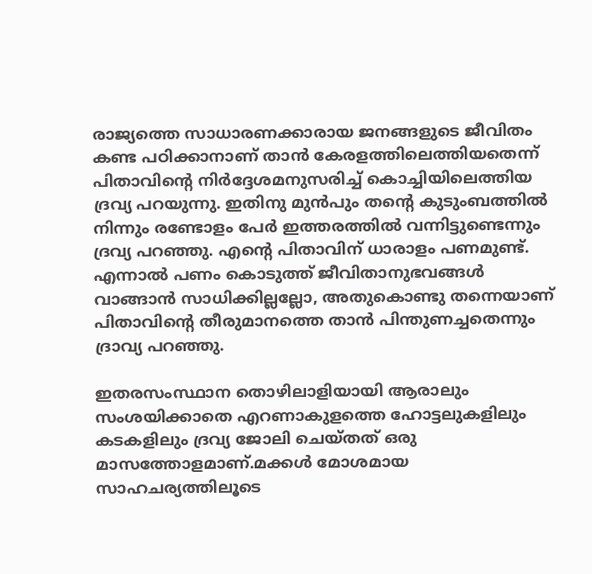രാജ്യത്തെ സാധാരണക്കാരായ ജനങ്ങളുടെ ജീവിതം കണ്ട പഠിക്കാനാണ് താന്‍ കേരളത്തിലെത്തിയതെന്ന് പിതാവിന്റെ നിര്‍ദ്ദേശമനുസരിച്ച് കൊച്ചിയിലെത്തിയ ദ്രവ്യ പറയുന്നു. ഇതിനു മുന്‍പും തന്റെ കുടുംബത്തില്‍ നിന്നും രണ്ടോളം പേര്‍ ഇത്തരത്തില്‍ വന്നിട്ടുണ്ടെന്നും ദ്രവ്യ പറഞ്ഞു. എന്റെ പിതാവിന് ധാരാളം പണമുണ്ട്. എന്നാല്‍ പണം കൊടുത്ത് ജീവിതാനുഭവങ്ങള്‍ വാങ്ങാന്‍ സാധിക്കില്ലല്ലോ, അതുകൊണ്ടു തന്നെയാണ് പിതാവിന്റെ തീരുമാനത്തെ താന്‍ പിന്തുണച്ചതെന്നും ദ്രാവ്യ പറഞ്ഞു.

ഇതരസംസ്ഥാന തൊഴിലാളിയായി ആരാലും സംശയിക്കാതെ എറണാകുളത്തെ ഹോട്ടലുകളിലും കടകളിലും ദ്രവ്യ ജോലി ചെയ്തത് ഒരു മാസത്തോളമാണ്.മക്കള്‍ മോശമായ സാഹചര്യത്തിലൂടെ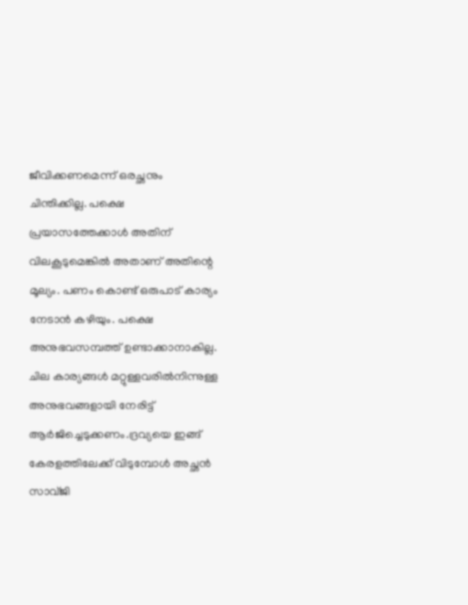ജീവിക്കണമെന്ന് ഒരച്ഛനും ചിന്തിക്കില്ല. പക്ഷെ പ്രയാസത്തേക്കാള്‍ അതിന് വിലകൂടുമെങ്കില്‍ അതാണ് അതിന്റെ മൂല്യം. പണം കൊണ്ട് ഒരുപാട് കാര്യം നേടാന്‍ കഴിയും. പക്ഷെ അനുഭവസമ്പത്ത് ഉണ്ടാക്കാനാകില്ല. ചില കാര്യങ്ങള്‍ മറ്റുള്ളവരില്‍നിന്നുള്ള അനുഭവങ്ങളായി നേരിട്ട് ആര്‍ജിച്ചെടുക്കണം.ദ്രവ്യയെ ഇങ്ങ് കേരളത്തിലേക്ക് വിടുമ്പോള്‍ അച്ഛന്‍ സാവ്ജി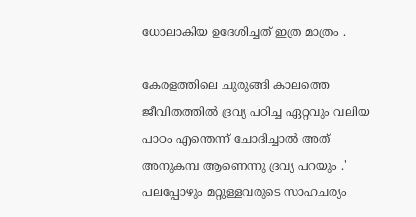ധോലാകിയ ഉദേശിച്ചത് ഇത്ര മാത്രം .

കേരളത്തിലെ ചുരുങ്ങി കാലത്തെ ജീവിതത്തില്‍ ദ്രവ്യ പഠിച്ച ഏറ്റവും വലിയ പാഠം എന്തെന്ന് ചോദിച്ചാല്‍ അത് അനുകമ്പ ആണെന്നു ദ്രവ്യ പറയും .' പലപ്പോഴും മറ്റുള്ളവരുടെ സാഹചര്യം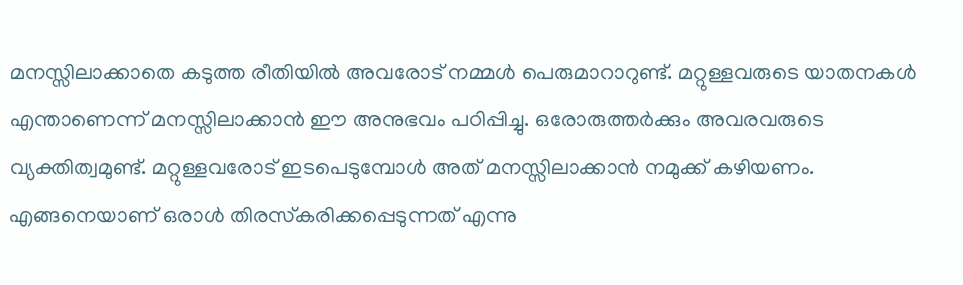മനസ്സിലാക്കാതെ കടുത്ത രീതിയില്‍ അവരോട് നമ്മള്‍ പെരുമാറാറുണ്ട്. മറ്റുള്ളവരുടെ യാതനകള്‍ എന്താണെന്ന് മനസ്സിലാക്കാന്‍ ഈ അനുഭവം പഠിപ്പിച്ചു. ഒരോരുത്തര്‍ക്കും അവരവരുടെ വ്യക്തിത്വമുണ്ട്. മറ്റുള്ളവരോട് ഇടപെടുമ്പോള്‍ അത് മനസ്സിലാക്കാന്‍ നമുക്ക് കഴിയണം. എങ്ങനെയാണ് ഒരാള്‍ തിരസ്‌കരിക്കപ്പെടുന്നത് എന്നു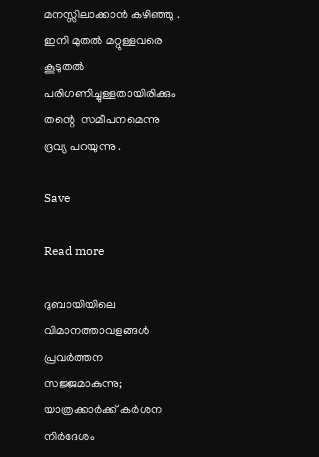മനസ്സിലാക്കാന്‍ കഴിഞ്ഞു . ഇനി മുതല്‍ മറ്റുള്ളവരെ കൂടുതല്‍ പരിഗണിച്ചുള്ളതായിരിക്കും തന്റെ  സമീപനമെന്നു ദ്രവ്യ പറയുന്നു .

Save

Read more

ദുബായിയിലെ വിമാനത്താവളങ്ങൾ പ്രവർത്തന സജ്ജമാകുന്നു; യാത്രക്കാർക്ക് കർശന നിർദേശം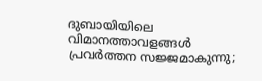ദുബായിയിലെ വിമാനത്താവളങ്ങൾ പ്രവർത്തന സജ്ജമാകുന്നു;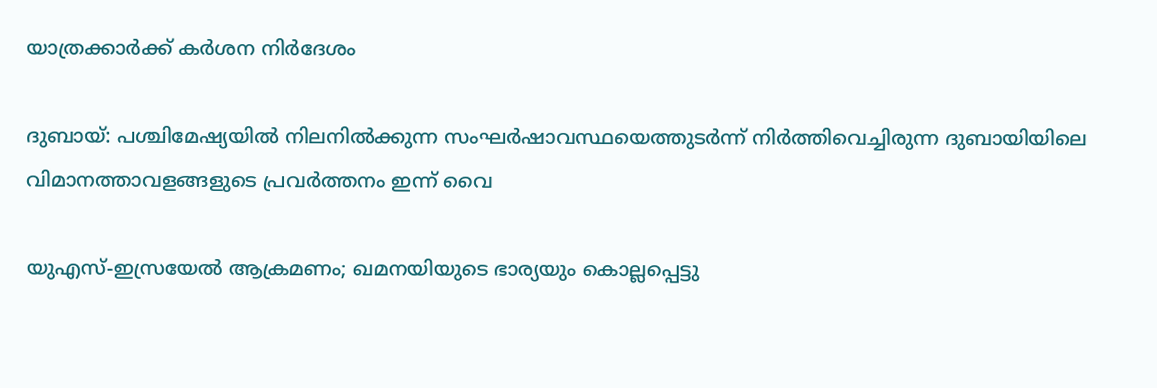യാത്രക്കാർക്ക് കർശന നിർദേശം

ദുബായ്: പശ്ചിമേഷ്യയിൽ നിലനിൽക്കുന്ന സംഘർഷാവസ്ഥയെത്തുടർന്ന് നിർത്തിവെച്ചിരുന്ന ദുബായിയിലെ വിമാനത്താവളങ്ങളുടെ പ്രവർത്തനം ഇന്ന് വൈ

യുഎസ്-ഇസ്രയേൽ ആക്രമണം; ഖമനയിയുടെ ഭാര്യയും കൊല്ലപ്പെട്ടു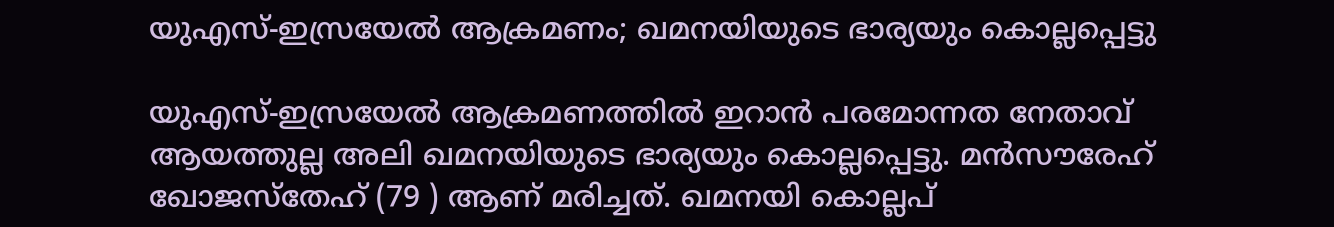യുഎസ്-ഇസ്രയേൽ ആക്രമണം; ഖമനയിയുടെ ഭാര്യയും കൊല്ലപ്പെട്ടു

യുഎസ്-ഇസ്രയേൽ ആക്രമണത്തിൽ‌ ഇറാൻ‌ പരമോന്നത നേതാവ് ആയത്തുല്ല അലി ഖമനയിയുടെ ഭാര്യയും കൊല്ലപ്പെട്ടു. മൻസൗരേഹ് ഖോജസ്തേഹ് (79 ) ആണ് മരിച്ചത്. ഖമനയി കൊല്ലപ്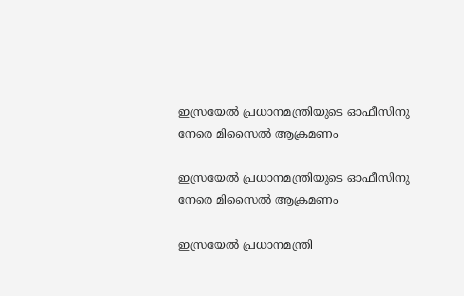ഇസ്രയേൽ പ്രധാനമന്ത്രിയുടെ ഓഫീസിനു നേരെ മിസൈൽ ആക്രമണം

ഇസ്രയേൽ പ്രധാനമന്ത്രിയുടെ ഓഫീസിനു നേരെ മിസൈൽ ആക്രമണം

ഇസ്രയേൽ പ്രധാനമന്ത്രി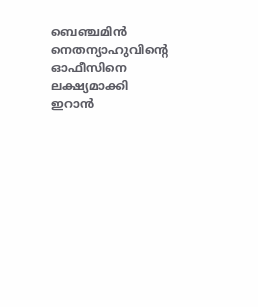ബെഞ്ചമിൻ നെതന്യാഹുവിന്‍റെ ഓഫീസിനെ ലക്ഷ്യമാക്കി ഇറാൻ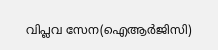വിപ്ലവ സേന(ഐആർജിസി)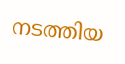നടത്തിയ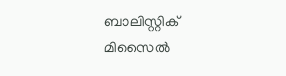ബാലിസ്റ്റിക് മിസൈൽ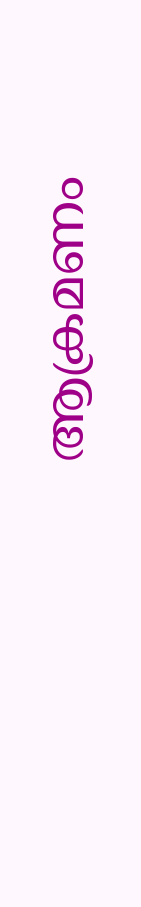ആക്രമണം